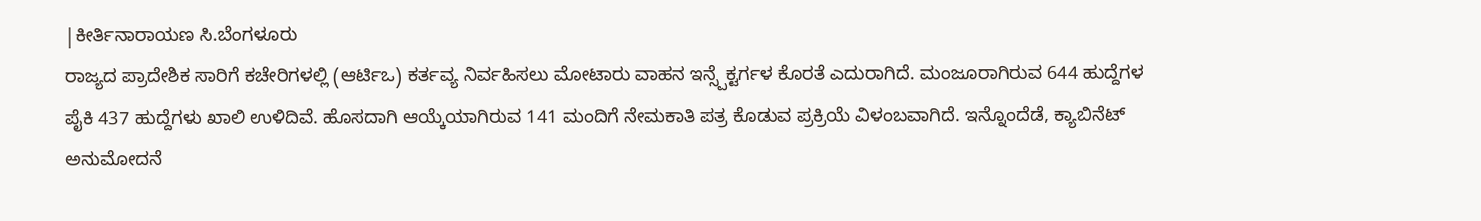|ಕೀರ್ತಿನಾರಾಯಣ ಸಿ.ಬೆಂಗಳೂರು
ರಾಜ್ಯದ ಪ್ರಾದೇಶಿಕ ಸಾರಿಗೆ ಕಚೇರಿಗಳಲ್ಲಿ (ಆರ್ಟಿಒ) ಕರ್ತವ್ಯ ನಿರ್ವಹಿಸಲು ಮೋಟಾರು ವಾಹನ ಇನ್ಸ್ಪೆಕ್ಟರ್ಗಳ ಕೊರತೆ ಎದುರಾಗಿದೆ. ಮಂಜೂರಾಗಿರುವ 644 ಹುದ್ದೆಗಳ ಪೈಕಿ 437 ಹುದ್ದೆಗಳು ಖಾಲಿ ಉಳಿದಿವೆ. ಹೊಸದಾಗಿ ಆಯ್ಕೆಯಾಗಿರುವ 141 ಮಂದಿಗೆ ನೇಮಕಾತಿ ಪತ್ರ ಕೊಡುವ ಪ್ರಕ್ರಿಯೆ ವಿಳಂಬವಾಗಿದೆ. ಇನ್ನೊಂದೆಡೆ, ಕ್ಯಾಬಿನೆಟ್ ಅನುಮೋದನೆ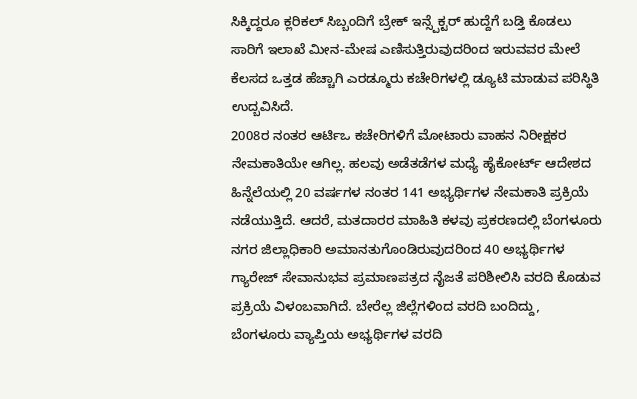ಸಿಕ್ಕಿದ್ದರೂ ಕ್ಲರಿಕಲ್ ಸಿಬ್ಬಂದಿಗೆ ಬ್ರೇಕ್ ಇನ್ಸ್ಪೆಕ್ಟರ್ ಹುದ್ದೆಗೆ ಬಡ್ತಿ ಕೊಡಲು ಸಾರಿಗೆ ಇಲಾಖೆ ಮೀನ-ಮೇಷ ಎಣಿಸುತ್ತಿರುವುದರಿಂದ ಇರುವವರ ಮೇಲೆ ಕೆಲಸದ ಒತ್ತಡ ಹೆಚ್ಚಾಗಿ ಎರಡ್ಮೂರು ಕಚೇರಿಗಳಲ್ಲಿ ಡ್ಯೂಟಿ ಮಾಡುವ ಪರಿಸ್ಥಿತಿ ಉದ್ಬವಿಸಿದೆ.
2008ರ ನಂತರ ಆರ್ಟಿಒ ಕಚೇರಿಗಳಿಗೆ ಮೋಟಾರು ವಾಹನ ನಿರೀಕ್ಷಕರ ನೇಮಕಾತಿಯೇ ಆಗಿಲ್ಲ. ಹಲವು ಅಡೆತಡೆಗಳ ಮಧ್ಯೆ ಹೈಕೋರ್ಟ್ ಆದೇಶದ ಹಿನ್ನೆಲೆಯಲ್ಲಿ 20 ವರ್ಷಗಳ ನಂತರ 141 ಅಭ್ಯರ್ಥಿಗಳ ನೇಮಕಾತಿ ಪ್ರಕ್ರಿಯೆ ನಡೆಯುತ್ತಿದೆ. ಆದರೆ, ಮತದಾರರ ಮಾಹಿತಿ ಕಳವು ಪ್ರಕರಣದಲ್ಲಿ ಬೆಂಗಳೂರು ನಗರ ಜಿಲ್ಲಾಧಿಕಾರಿ ಅಮಾನತುಗೊಂಡಿರುವುದರಿಂದ 40 ಅಭ್ಯರ್ಥಿಗಳ ಗ್ಯಾರೇಜ್ ಸೇವಾನುಭವ ಪ್ರಮಾಣಪತ್ರದ ನೈಜತೆ ಪರಿಶೀಲಿಸಿ ವರದಿ ಕೊಡುವ ಪ್ರಕ್ರಿಯೆ ವಿಳಂಬವಾಗಿದೆ. ಬೇರೆಲ್ಲ ಜಿಲ್ಲೆಗಳಿಂದ ವರದಿ ಬಂದಿದ್ದು, ಬೆಂಗಳೂರು ವ್ಯಾಪ್ತಿಯ ಅಭ್ಯರ್ಥಿಗಳ ವರದಿ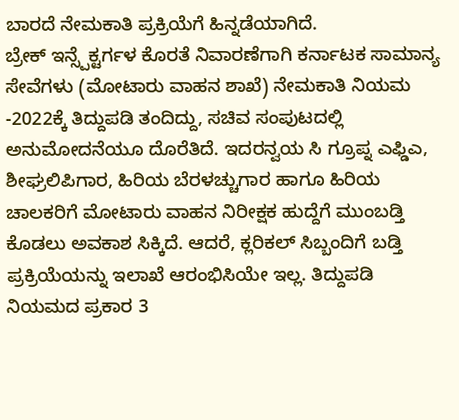ಬಾರದೆ ನೇಮಕಾತಿ ಪ್ರಕ್ರಿಯೆಗೆ ಹಿನ್ನಡೆಯಾಗಿದೆ.
ಬ್ರೇಕ್ ಇನ್ಸ್ಪೆಕ್ಟರ್ಗಳ ಕೊರತೆ ನಿವಾರಣೆಗಾಗಿ ಕರ್ನಾಟಕ ಸಾಮಾನ್ಯ ಸೇವೆಗಳು (ಮೋಟಾರು ವಾಹನ ಶಾಖೆ) ನೇಮಕಾತಿ ನಿಯಮ -2022ಕ್ಕೆ ತಿದ್ದುಪಡಿ ತಂದಿದ್ದು, ಸಚಿವ ಸಂಪುಟದಲ್ಲಿ ಅನುಮೋದನೆಯೂ ದೊರೆತಿದೆ. ಇದರನ್ವಯ ಸಿ ಗ್ರೂಪ್ನ ಎಫ್ಡಿಎ, ಶೀಘ್ರಲಿಪಿಗಾರ, ಹಿರಿಯ ಬೆರಳಚ್ಚುಗಾರ ಹಾಗೂ ಹಿರಿಯ ಚಾಲಕರಿಗೆ ಮೋಟಾರು ವಾಹನ ನಿರೀಕ್ಷಕ ಹುದ್ದೆಗೆ ಮುಂಬಡ್ತಿ ಕೊಡಲು ಅವಕಾಶ ಸಿಕ್ಕಿದೆ. ಆದರೆ, ಕ್ಲರಿಕಲ್ ಸಿಬ್ಬಂದಿಗೆ ಬಡ್ತಿ ಪ್ರಕ್ರಿಯೆಯನ್ನು ಇಲಾಖೆ ಆರಂಭಿಸಿಯೇ ಇಲ್ಲ. ತಿದ್ದುಪಡಿ ನಿಯಮದ ಪ್ರಕಾರ 3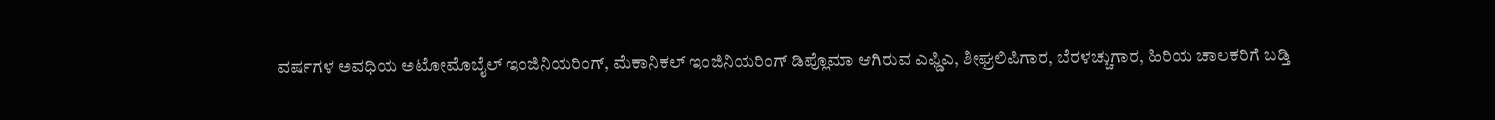ವರ್ಷಗಳ ಅವಧಿಯ ಅಟೋಮೊಬೈಲ್ ಇಂಜಿನಿಯರಿಂಗ್, ಮೆಕಾನಿಕಲ್ ಇಂಜಿನಿಯರಿಂಗ್ ಡಿಪ್ಲೊಮಾ ಆಗಿರುವ ಎಫ್ಡಿಎ, ಶೀಘ್ರಲಿಪಿಗಾರ, ಬೆರಳಚ್ಚುಗಾರ, ಹಿರಿಯ ಚಾಲಕರಿಗೆ ಬಡ್ತಿ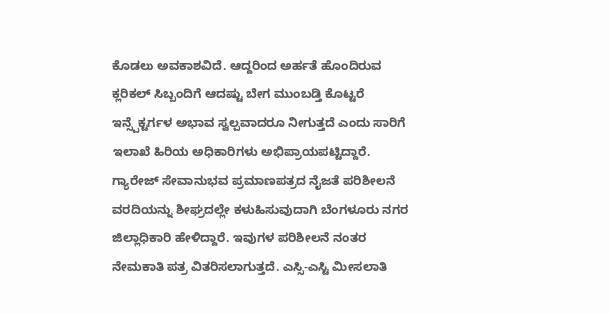ಕೊಡಲು ಅವಕಾಶವಿದೆ. ಆದ್ದರಿಂದ ಅರ್ಹತೆ ಹೊಂದಿರುವ ಕ್ಲರಿಕಲ್ ಸಿಬ್ಬಂದಿಗೆ ಆದಷ್ಟು ಬೇಗ ಮುಂಬಡ್ತಿ ಕೊಟ್ಟರೆ ಇನ್ಸ್ಪೆಕ್ಟರ್ಗಳ ಅಭಾವ ಸ್ವಲ್ಪವಾದರೂ ನೀಗುತ್ತದೆ ಎಂದು ಸಾರಿಗೆ ಇಲಾಖೆ ಹಿರಿಯ ಅಧಿಕಾರಿಗಳು ಅಭಿಪ್ರಾಯಪಟ್ಟಿದ್ದಾರೆ.
ಗ್ಯಾರೇಜ್ ಸೇವಾನುಭವ ಪ್ರಮಾಣಪತ್ರದ ನೈಜತೆ ಪರಿಶೀಲನೆ ವರದಿಯನ್ನು ಶೀಘ್ರದಲ್ಲೇ ಕಳುಹಿಸುವುದಾಗಿ ಬೆಂಗಳೂರು ನಗರ ಜಿಲ್ಲಾಧಿಕಾರಿ ಹೇಳಿದ್ದಾರೆ. ಇವುಗಳ ಪರಿಶೀಲನೆ ನಂತರ ನೇಮಕಾತಿ ಪತ್ರ ವಿತರಿಸಲಾಗುತ್ತದೆ. ಎಸ್ಸಿ-ಎಸ್ಟಿ ಮೀಸಲಾತಿ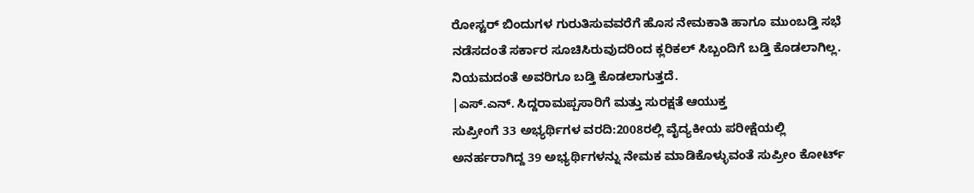ರೋಸ್ಟರ್ ಬಿಂದುಗಳ ಗುರುತಿಸುವವರೆಗೆ ಹೊಸ ನೇಮಕಾತಿ ಹಾಗೂ ಮುಂಬಡ್ತಿ ಸಭೆ ನಡೆಸದಂತೆ ಸರ್ಕಾರ ಸೂಚಿಸಿರುವುದರಿಂದ ಕ್ಲರಿಕಲ್ ಸಿಬ್ಬಂದಿಗೆ ಬಡ್ತಿ ಕೊಡಲಾಗಿಲ್ಲ. ನಿಯಮದಂತೆ ಅವರಿಗೂ ಬಡ್ತಿ ಕೊಡಲಾಗುತ್ತದೆ.
|ಎಸ್.ಎನ್. ಸಿದ್ದರಾಮಪ್ಪಸಾರಿಗೆ ಮತ್ತು ಸುರಕ್ಷತೆ ಆಯುಕ್ತ
ಸುಪ್ರೀಂಗೆ 33 ಅಭ್ಯರ್ಥಿಗಳ ವರದಿ:2008ರಲ್ಲಿ ವೈದ್ಯಕೀಯ ಪರೀಕ್ಷೆಯಲ್ಲಿ ಅನರ್ಹರಾಗಿದ್ದ 39 ಅಭ್ಯರ್ಥಿಗಳನ್ನು ನೇಮಕ ಮಾಡಿಕೊಳ್ಳುವಂತೆ ಸುಪ್ರೀಂ ಕೋರ್ಟ್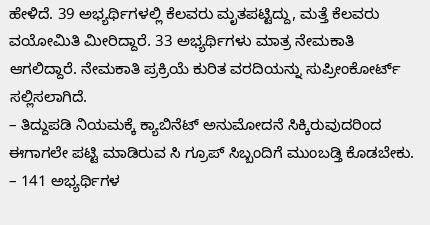ಹೇಳಿದೆ. 39 ಅಭ್ಯರ್ಥಿಗಳಲ್ಲಿ ಕೆಲವರು ಮೃತಪಟ್ಟಿದ್ದು, ಮತ್ತೆ ಕೆಲವರು ವಯೋಮಿತಿ ಮೀರಿದ್ದಾರೆ. 33 ಅಭ್ಯರ್ಥಿಗಳು ಮಾತ್ರ ನೇಮಕಾತಿ ಆಗಲಿದ್ದಾರೆ. ನೇಮಕಾತಿ ಪ್ರಕ್ರಿಯೆ ಕುರಿತ ವರದಿಯನ್ನು ಸುಪ್ರೀಂಕೋರ್ಟ್ ಸಲ್ಲಿಸಲಾಗಿದೆ.
– ತಿದ್ದುಪಡಿ ನಿಯಮಕ್ಕೆ ಕ್ಯಾಬಿನೆಟ್ ಅನುಮೋದನೆ ಸಿಕ್ಕಿರುವುದರಿಂದ ಈಗಾಗಲೇ ಪಟ್ಟಿ ಮಾಡಿರುವ ಸಿ ಗ್ರೂಪ್ ಸಿಬ್ಬಂದಿಗೆ ಮುಂಬಡ್ತಿ ಕೊಡಬೇಕು.
– 141 ಅಭ್ಯರ್ಥಿಗಳ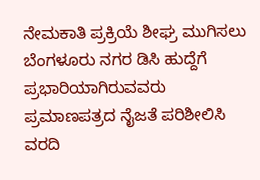ನೇಮಕಾತಿ ಪ್ರಕ್ರಿಯೆ ಶೀಘ್ರ ಮುಗಿಸಲು ಬೆಂಗಳೂರು ನಗರ ಡಿಸಿ ಹುದ್ದೆಗೆ ಪ್ರಭಾರಿಯಾಗಿರುವವರು ಪ್ರಮಾಣಪತ್ರದ ನೈಜತೆ ಪರಿಶೀಲಿಸಿ ವರದಿ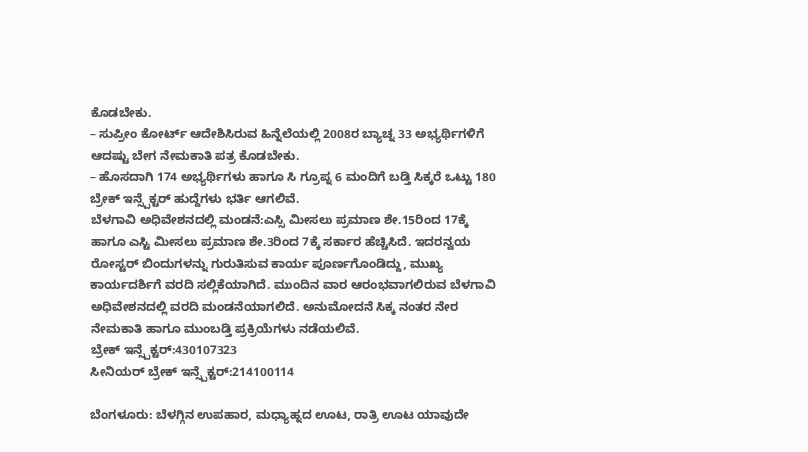ಕೊಡಬೇಕು.
– ಸುಪ್ರೀಂ ಕೋರ್ಟ್ ಆದೇಶಿಸಿರುವ ಹಿನ್ನೆಲೆಯಲ್ಲಿ 2008ರ ಬ್ಯಾಚ್ನ 33 ಅಭ್ಯರ್ಥಿಗಳಿಗೆ ಆದಷ್ಟು ಬೇಗ ನೇಮಕಾತಿ ಪತ್ರ ಕೊಡಬೇಕು.
– ಹೊಸದಾಗಿ 174 ಅಭ್ಯರ್ಥಿಗಳು ಹಾಗೂ ಸಿ ಗ್ರೂಪ್ನ 6 ಮಂದಿಗೆ ಬಡ್ತಿ ಸಿಕ್ಕರೆ ಒಟ್ಟು 180 ಬ್ರೇಕ್ ಇನ್ಸ್ಪೆಕ್ಟರ್ ಹುದ್ದೆಗಳು ಭರ್ತಿ ಆಗಲಿವೆ.
ಬೆಳಗಾವಿ ಅಧಿವೇಶನದಲ್ಲಿ ಮಂಡನೆ:ಎಸ್ಸಿ ಮೀಸಲು ಪ್ರಮಾಣ ಶೇ.15ರಿಂದ 17ಕ್ಕೆ ಹಾಗೂ ಎಸ್ಟಿ ಮೀಸಲು ಪ್ರಮಾಣ ಶೇ.3ರಿಂದ 7ಕ್ಕೆ ಸರ್ಕಾರ ಹೆಚ್ಚಿಸಿದೆ. ಇದರನ್ವಯ ರೋಸ್ಟರ್ ಬಿಂದುಗಳನ್ನು ಗುರುತಿಸುವ ಕಾರ್ಯ ಪೂರ್ಣಗೊಂಡಿದ್ದು, ಮುಖ್ಯ ಕಾರ್ಯದರ್ಶಿಗೆ ವರದಿ ಸಲ್ಲಿಕೆಯಾಗಿದೆ. ಮುಂದಿನ ವಾರ ಆರಂಭವಾಗಲಿರುವ ಬೆಳಗಾವಿ ಅಧಿವೇಶನದಲ್ಲಿ ವರದಿ ಮಂಡನೆಯಾಗಲಿದೆ. ಅನುಮೋದನೆ ಸಿಕ್ಕ ನಂತರ ನೇರ ನೇಮಕಾತಿ ಹಾಗೂ ಮುಂಬಡ್ತಿ ಪ್ರಕ್ರಿಯೆಗಳು ನಡೆಯಲಿವೆ.
ಬ್ರೇಕ್ ಇನ್ಸ್ಪೆಕ್ಟರ್:430107323
ಸೀನಿಯರ್ ಬ್ರೇಕ್ ಇನ್ಸ್ಪೆಕ್ಟರ್:214100114

ಬೆಂಗಳೂರು: ಬೆಳಗ್ಗಿನ ಉಪಹಾರ, ಮಧ್ಯಾಹ್ನದ ಊಟ, ರಾತ್ರಿ ಊಟ ಯಾವುದೇ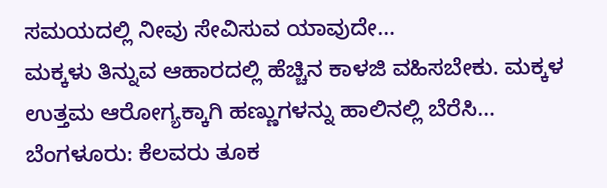ಸಮಯದಲ್ಲಿ ನೀವು ಸೇವಿಸುವ ಯಾವುದೇ…
ಮಕ್ಕಳು ತಿನ್ನುವ ಆಹಾರದಲ್ಲಿ ಹೆಚ್ಚಿನ ಕಾಳಜಿ ವಹಿಸಬೇಕು. ಮಕ್ಕಳ ಉತ್ತಮ ಆರೋಗ್ಯಕ್ಕಾಗಿ ಹಣ್ಣುಗಳನ್ನು ಹಾಲಿನಲ್ಲಿ ಬೆರೆಸಿ…
ಬೆಂಗಳೂರು: ಕೆಲವರು ತೂಕ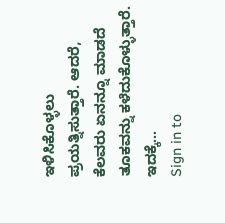ಇಳಿಸಿಕೊಳ್ಳಲು ಪ್ರಯತ್ನಿಸುತ್ತಾರೆ. ಆದರೆ, ಕೆಲವರು ಏನನ್ನೂ ಮಾಡದೆ ತೂಕವನ್ನು ಕಳೆದುಕೊಳ್ಳುತ್ತಾರೆ. ಇದಕ್ಕೆ…
Sign in to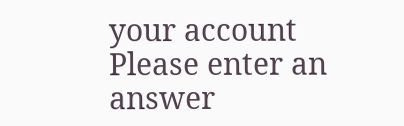your account
Please enter an answer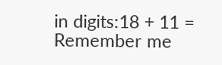in digits:18 + 11 =
Remember me